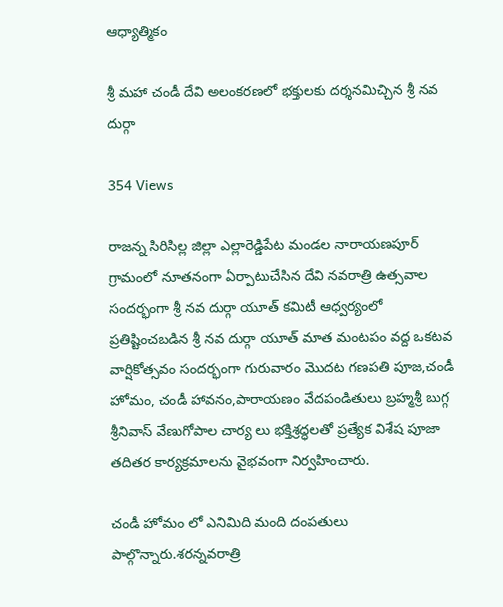ఆధ్యాత్మికం

శ్రీ మహా చండీ దేవి అలంకరణలో భక్తులకు దర్శనమిచ్చిన శ్రీ నవ దుర్గా

354 Views

రాజన్న సిరిసిల్ల జిల్లా ఎల్లారెడ్డిపేట మండల నారాయణపూర్ గ్రామంలో నూతనంగా ఏర్పాటుచేసిన దేవి నవరాత్రి ఉత్సవాల సందర్భంగా శ్రీ నవ దుర్గా యూత్ కమిటీ ఆధ్వర్యంలో ప్రతిష్టించబడిన శ్రీ నవ దుర్గా యూత్ మాత మంటపం వద్ద ఒకటవ వార్షికోత్సవం సందర్భంగా గురువారం మొదట గణపతి పూజ,చండీ హోమం, చండీ హావనం,పారాయణం వేదపండితులు బ్రహ్మశ్రీ బుగ్గ శ్రీనివాస్ వేణుగోపాల చార్య లు భక్తిశ్రద్ధలతో ప్రత్యేక విశేష పూజా తదితర కార్యక్రమాలను వైభవంగా నిర్వహించారు.

చండీ హోమం లో ఎనిమిది మంది దంపతులు పాల్గొన్నారు.శరన్నవరాత్రి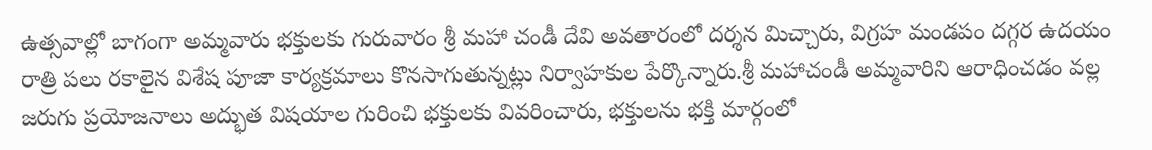ఉత్సవాల్లో బాగంగా అమ్మవారు భక్తులకు గురువారం శ్రీ మహా చండీ దేవి అవతారంలో దర్శన మిచ్చారు, విగ్రహ మండపం దగ్గర ఉదయం రాత్రి పలు రకాలైన విశేష పూజా కార్యక్రమాలు కొనసాగుతున్నట్లు నిర్వాహకుల పేర్కొన్నారు.శ్రీ మహాచండీ అమ్మవారిని ఆరాధించడం వల్ల జరుగు ప్రయోజనాలు అద్భుత విషయాల గురించి భక్తులకు వివరించారు, భక్తులను భక్తి మార్గంలో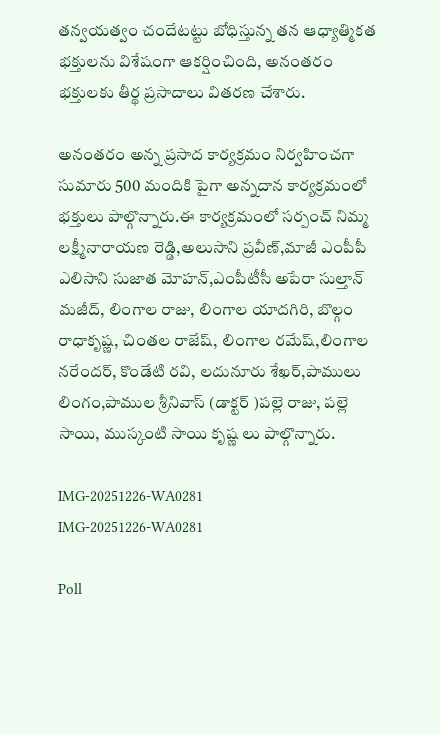తన్వయత్వం చందేటట్టు బోధిస్తున్న తన ఆధ్యాత్మికత భక్తులను విశేషంగా ఆకర్షించింది, అనంతరం భక్తులకు తీర్థ ప్రసాదాలు వితరణ చేశారు.

అనంతరం అన్న ప్రసాద కార్యక్రమం నిర్వహించగా సుమారు 500 మందికి పైగా అన్నదాన కార్యక్రమంలో భక్తులు పాల్గొన్నారు.ఈ కార్యక్రమంలో సర్పంచ్ నిమ్మ లక్ష్మీనారాయణ రెడ్డి,అలుసాని ప్రవీణ్,మాజీ ఎంపీపీ ఎలిసాని సుజాత మోహన్,ఎంపీటీసీ అపేరా సుల్తాన్ మజీద్, లింగాల రాజు, లింగాల యాదగిరి, బొల్గం రాధాకృష్ణ, చింతల రాజేష్, లింగాల రమేష్,లింగాల నరేందర్, కొండేటి రవి, లదునూరు శేఖర్,పాములు లింగం,పాముల శ్రీనివాస్ (డాక్టర్ )పల్లె రాజు, పల్లె సాయి, ముస్కంటి సాయి కృష్ణ లు పాల్గొన్నారు.

IMG-20251226-WA0281
IMG-20251226-WA0281

Poll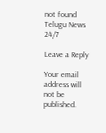not found
Telugu News 24/7

Leave a Reply

Your email address will not be published.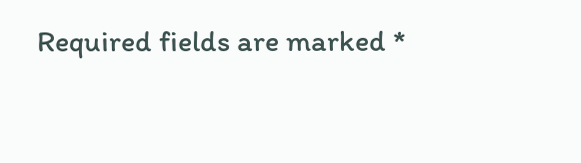Required fields are marked *